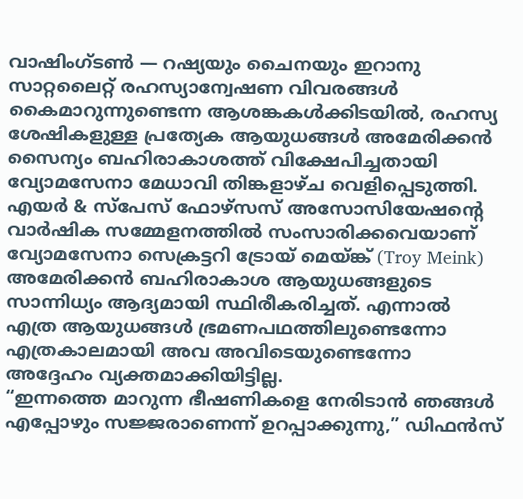വാഷിംഗ്ടൺ — റഷ്യയും ചൈനയും ഇറാനു സാറ്റലൈറ്റ് രഹസ്യാന്വേഷണ വിവരങ്ങൾ കൈമാറുന്നുണ്ടെന്ന ആശങ്കകൾക്കിടയിൽ, രഹസ്യ ശേഷികളുള്ള പ്രത്യേക ആയുധങ്ങൾ അമേരിക്കൻ സൈന്യം ബഹിരാകാശത്ത് വിക്ഷേപിച്ചതായി വ്യോമസേനാ മേധാവി തിങ്കളാഴ്ച വെളിപ്പെടുത്തി.
എയർ & സ്പേസ് ഫോഴ്സസ് അസോസിയേഷന്റെ വാർഷിക സമ്മേളനത്തിൽ സംസാരിക്കവെയാണ് വ്യോമസേനാ സെക്രട്ടറി ട്രോയ് മെയ്ങ്ക് (Troy Meink) അമേരിക്കൻ ബഹിരാകാശ ആയുധങ്ങളുടെ സാന്നിധ്യം ആദ്യമായി സ്ഥിരീകരിച്ചത്. എന്നാൽ എത്ര ആയുധങ്ങൾ ഭ്രമണപഥത്തിലുണ്ടെന്നോ എത്രകാലമായി അവ അവിടെയുണ്ടെന്നോ അദ്ദേഹം വ്യക്തമാക്കിയിട്ടില്ല.
“ഇന്നത്തെ മാറുന്ന ഭീഷണികളെ നേരിടാൻ ഞങ്ങൾ എപ്പോഴും സജ്ജരാണെന്ന് ഉറപ്പാക്കുന്നു,” ഡിഫൻസ്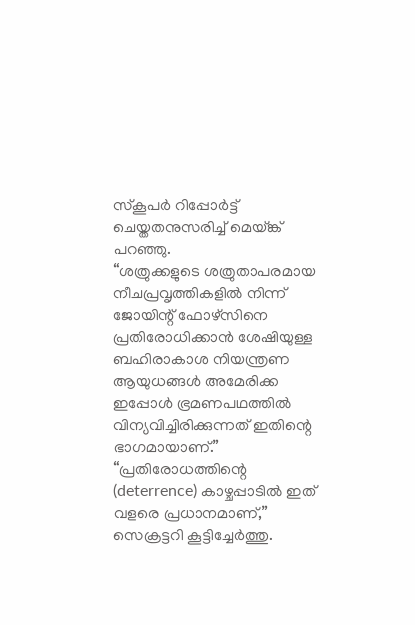സ്കൂപർ റിപ്പോർട്ട് ചെയ്തതനുസരിച്ച് മെയ്ങ്ക് പറഞ്ഞു.
“ശത്രുക്കളുടെ ശത്രുതാപരമായ നീചപ്രവൃത്തികളിൽ നിന്ന് ജോയിന്റ് ഫോഴ്സിനെ പ്രതിരോധിക്കാൻ ശേഷിയുള്ള ബഹിരാകാശ നിയന്ത്രണ ആയുധങ്ങൾ അമേരിക്ക ഇപ്പോൾ ഭ്രമണപഥത്തിൽ വിന്യവിച്ചിരിക്കുന്നത് ഇതിന്റെ ഭാഗമായാണ്.”
“പ്രതിരോധത്തിന്റെ (deterrence) കാഴ്ചപ്പാടിൽ ഇത് വളരെ പ്രധാനമാണ്,” സെക്രട്ടറി കൂട്ടിച്ചേർത്തു.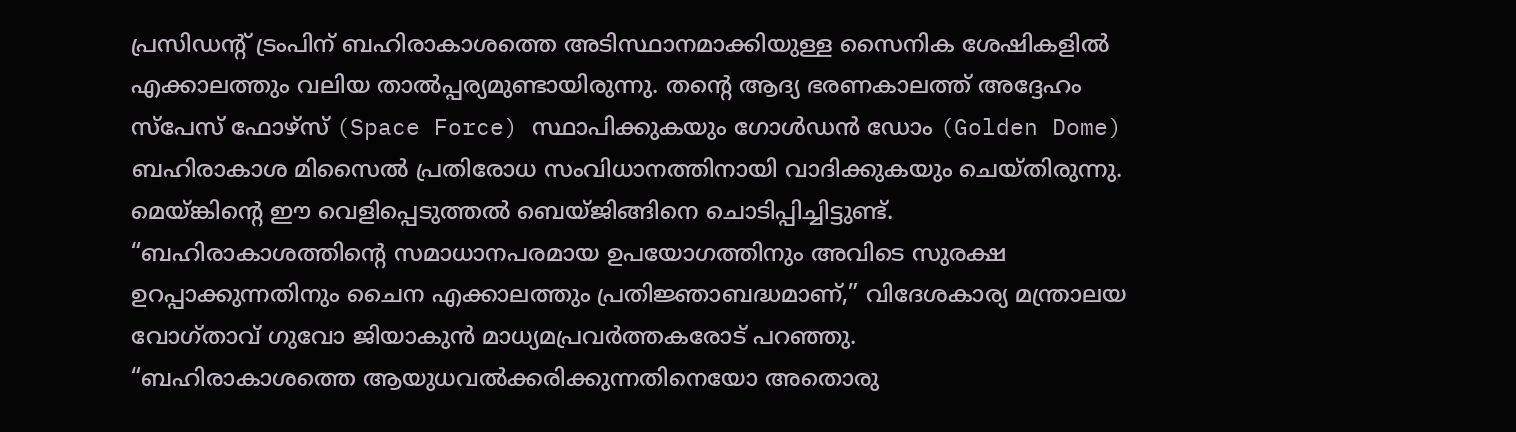പ്രസിഡന്റ് ട്രംപിന് ബഹിരാകാശത്തെ അടിസ്ഥാനമാക്കിയുള്ള സൈനിക ശേഷികളിൽ എക്കാലത്തും വലിയ താൽപ്പര്യമുണ്ടായിരുന്നു. തന്റെ ആദ്യ ഭരണകാലത്ത് അദ്ദേഹം സ്പേസ് ഫോഴ്സ് (Space Force) സ്ഥാപിക്കുകയും ഗോൾഡൻ ഡോം (Golden Dome) ബഹിരാകാശ മിസൈൽ പ്രതിരോധ സംവിധാനത്തിനായി വാദിക്കുകയും ചെയ്തിരുന്നു.
മെയ്ങ്കിന്റെ ഈ വെളിപ്പെടുത്തൽ ബെയ്ജിങ്ങിനെ ചൊടിപ്പിച്ചിട്ടുണ്ട്.
“ബഹിരാകാശത്തിന്റെ സമാധാനപരമായ ഉപയോഗത്തിനും അവിടെ സുരക്ഷ ഉറപ്പാക്കുന്നതിനും ചൈന എക്കാലത്തും പ്രതിജ്ഞാബദ്ധമാണ്,” വിദേശകാര്യ മന്ത്രാലയ വോഗ്താവ് ഗുവോ ജിയാകുൻ മാധ്യമപ്രവർത്തകരോട് പറഞ്ഞു.
“ബഹിരാകാശത്തെ ആയുധവൽക്കരിക്കുന്നതിനെയോ അതൊരു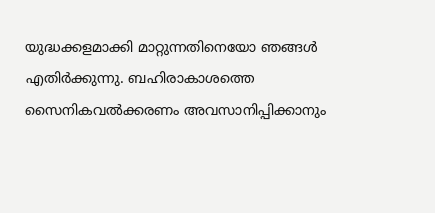യുദ്ധക്കളമാക്കി മാറ്റുന്നതിനെയോ ഞങ്ങൾ എതിർക്കുന്നു. ബഹിരാകാശത്തെ സൈനികവൽക്കരണം അവസാനിപ്പിക്കാനും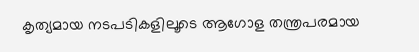കൃത്യമായ നടപടികളിലൂടെ ആഗോള തന്ത്രപരമായ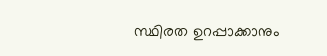സ്ഥിരത ഉറപ്പാക്കാനും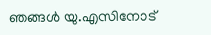ഞങ്ങൾ യു.എസിനോട്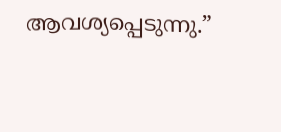ആവശ്യപ്പെടുന്നു.”